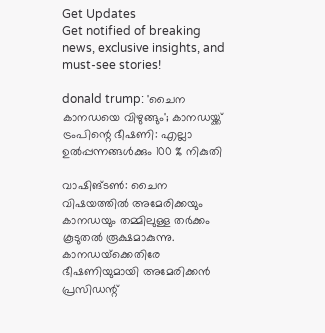Get Updates
Get notified of breaking news, exclusive insights, and must-see stories!

donald trump: 'ചൈന കാനഡയെ വിഴുങ്ങും'; കാനഡയ്ക്ക് ട്രംപിന്റെ ഭീഷണി: എല്ലാ ഉല്‍പ്പന്നങ്ങള്‍ക്കും 100 % നികുതി

വാഷിങ്ടണ്‍: ചൈന വിഷയത്തില്‍ അമേരിക്കയും കാനഡയും തമ്മിലുള്ള തര്‍ക്കം കൂടുതല്‍ രൂക്ഷമാകുന്നു. കാനഡയ്‌ക്കെതിരേ ഭീഷണിയുമായി അമേരിക്കന്‍ പ്രസിഡന്റ്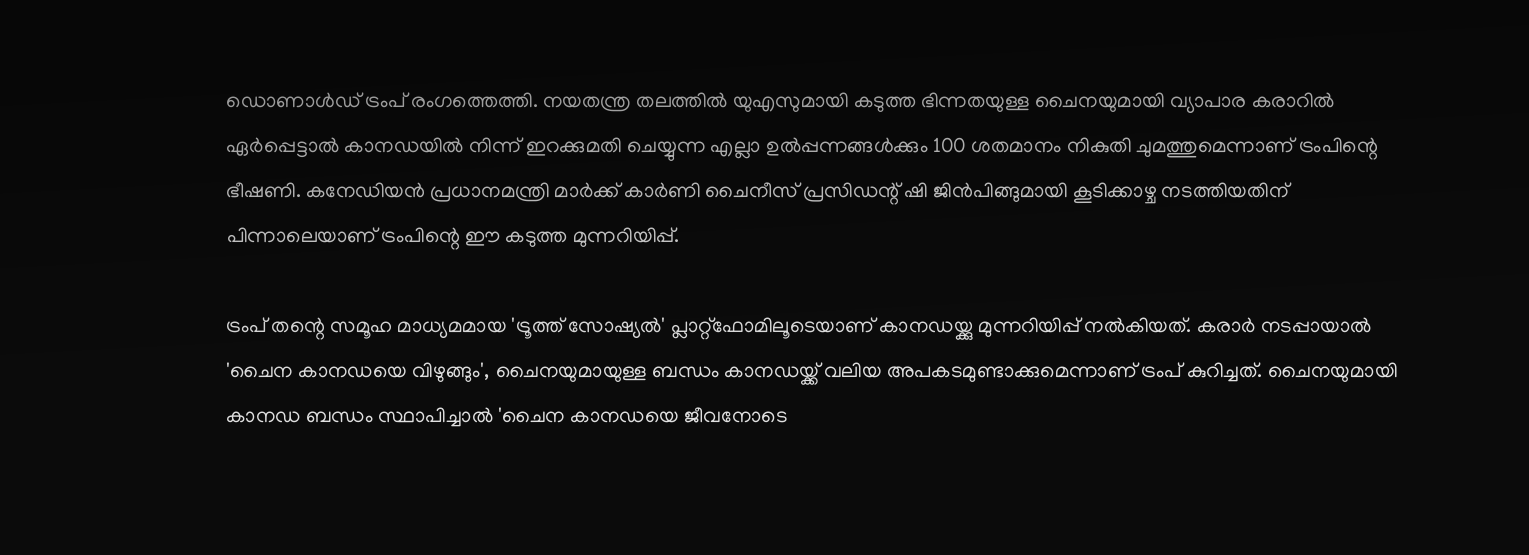ഡൊണാള്‍ഡ് ട്രംപ് രംഗത്തെത്തി. നയതന്ത്ര തലത്തില്‍ യുഎസുമായി കടുത്ത ഭിന്നതയുള്ള ചൈനയുമായി വ്യാപാര കരാറില്‍ ഏര്‍പ്പെട്ടാല്‍ കാനഡയില്‍ നിന്ന് ഇറക്കുമതി ചെയ്യുന്ന എല്ലാ ഉല്‍പ്പന്നങ്ങള്‍ക്കും 100 ശതമാനം നികുതി ചുമത്തുമെന്നാണ് ട്രംപിന്റെ ഭീഷണി. കനേഡിയന്‍ പ്രധാനമന്ത്രി മാര്‍ക്ക് കാര്‍ണി ചൈനീസ് പ്രസിഡന്റ് ഷി ജിന്‍പിങ്ങുമായി കൂടിക്കാഴ്ച നടത്തിയതിന് പിന്നാലെയാണ് ട്രംപിന്റെ ഈ കടുത്ത മുന്നറിയിപ്പ്.

ട്രംപ് തന്റെ സമൂഹ മാധ്യമമായ 'ട്രൂത്ത് സോഷ്യല്‍' പ്ലാറ്റ്ഫോമിലൂടെയാണ് കാനഡയ്ക്കു മുന്നറിയിപ്പ് നല്‍കിയത്. കരാര്‍ നടപ്പായാല്‍ 'ചൈന കാനഡയെ വിഴുങ്ങും', ചൈനയുമായുള്ള ബന്ധം കാനഡയ്ക്ക് വലിയ അപകടമുണ്ടാക്കുമെന്നാണ് ട്രംപ് കുറിച്ചത്. ചൈനയുമായി കാനഡ ബന്ധം സ്ഥാപിച്ചാല്‍ 'ചൈന കാനഡയെ ജീവനോടെ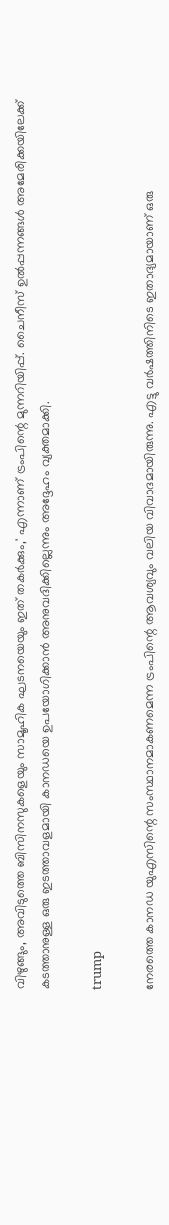വിഴുങ്ങും, അവിടുത്തെ ബിസിനസുകളെയും സാമൂഹിക ഘടനയെയും ഇത് തകര്‍ക്കും,' എന്നാണ് ട്രംപിന്റെ മുന്നറിയിപ്പ്. ചൈനീസ് ഉല്‍പ്പന്നങ്ങള്‍ അമേരിക്കയിലേക്ക് കടത്താനുള്ള ഒരു ഇടത്താവളമായി കാനഡയെ ഉപയോഗിക്കാന്‍ അനുവദിക്കില്ലെന്നും അദ്ദേഹം വ്യക്തമാക്കി.

trump

നേരത്തെ കാനഡ യുഎസിന്റെ സംസ്ഥാനമാകണമെന്ന ട്രംപിന്റെ ആവശ്യവും വലിയ വിവാദമായിരുന്നു. എട്ടു വര്‍ഷത്തിനിടെ ഇതാദ്യമായാണ് ഒരു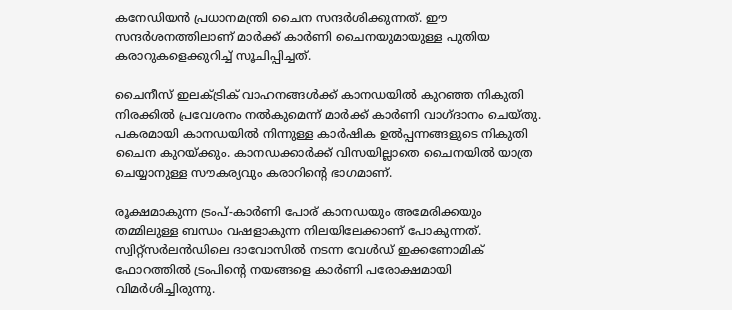കനേഡിയന്‍ പ്രധാനമന്ത്രി ചൈന സന്ദര്‍ശിക്കുന്നത്. ഈ സന്ദര്‍ശനത്തിലാണ് മാര്‍ക്ക് കാര്‍ണി ചൈനയുമായുള്ള പുതിയ കരാറുകളെക്കുറിച്ച് സൂചിപ്പിച്ചത്.

ചൈനീസ് ഇലക്ട്രിക് വാഹനങ്ങള്‍ക്ക് കാനഡയില്‍ കുറഞ്ഞ നികുതി നിരക്കില്‍ പ്രവേശനം നല്‍കുമെന്ന് മാര്‍ക്ക് കാര്‍ണി വാഗ്ദാനം ചെയ്തു. പകരമായി കാനഡയില്‍ നിന്നുള്ള കാര്‍ഷിക ഉല്‍പ്പന്നങ്ങളുടെ നികുതി ചൈന കുറയ്ക്കും. കാനഡക്കാര്‍ക്ക് വിസയില്ലാതെ ചൈനയില്‍ യാത്ര ചെയ്യാനുള്ള സൗകര്യവും കരാറിന്റെ ഭാഗമാണ്.

രൂക്ഷമാകുന്ന ട്രംപ്-കാര്‍ണി പോര് കാനഡയും അമേരിക്കയും തമ്മിലുള്ള ബന്ധം വഷളാകുന്ന നിലയിലേക്കാണ് പോകുന്നത്. സ്വിറ്റ്സര്‍ലന്‍ഡിലെ ദാവോസില്‍ നടന്ന വേള്‍ഡ് ഇക്കണോമിക് ഫോറത്തില്‍ ട്രംപിന്റെ നയങ്ങളെ കാര്‍ണി പരോക്ഷമായി വിമര്‍ശിച്ചിരുന്നു.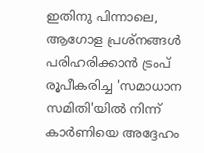ഇതിനു പിന്നാലെ, ആഗോള പ്രശ്‌നങ്ങള്‍ പരിഹരിക്കാന്‍ ട്രംപ് രൂപീകരിച്ച 'സമാധാന സമിതി'യില്‍ നിന്ന് കാര്‍ണിയെ അദ്ദേഹം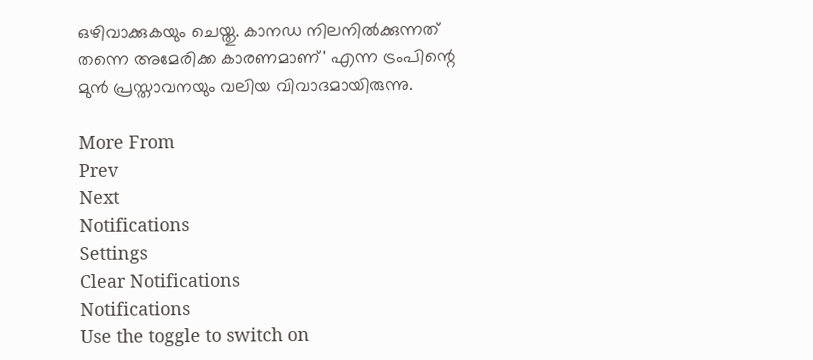ഒഴിവാക്കുകയും ചെയ്തു. കാനഡ നിലനില്‍ക്കുന്നത് തന്നെ അമേരിക്ക കാരണമാണ്' എന്ന ട്രംപിന്റെ മുന്‍ പ്രസ്താവനയും വലിയ വിവാദമായിരുന്നു.

More From
Prev
Next
Notifications
Settings
Clear Notifications
Notifications
Use the toggle to switch on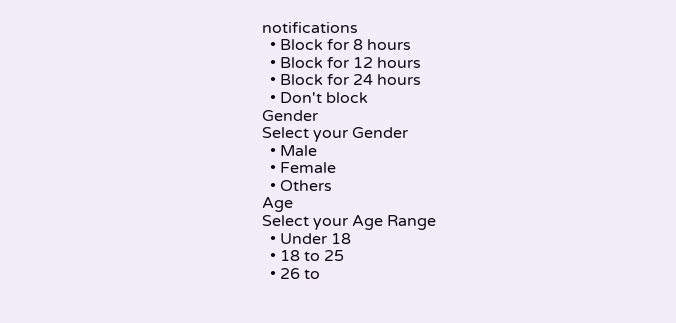notifications
  • Block for 8 hours
  • Block for 12 hours
  • Block for 24 hours
  • Don't block
Gender
Select your Gender
  • Male
  • Female
  • Others
Age
Select your Age Range
  • Under 18
  • 18 to 25
  • 26 to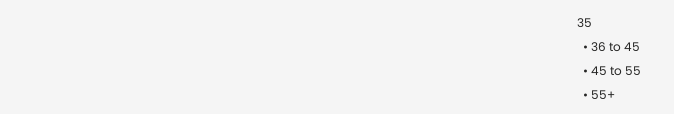35
  • 36 to 45
  • 45 to 55
  • 55+